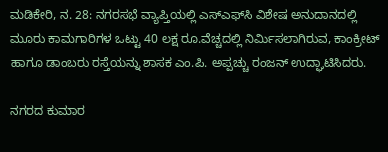ಮಡಿಕೇರಿ, ನ. 28: ನಗರಸಭೆ ವ್ಯಾಪ್ತಿಯಲ್ಲಿ ಎಸ್‍ಎಫ್‍ಸಿ ವಿಶೇಷ ಅನುದಾನದಲ್ಲಿ ಮೂರು ಕಾಮಗಾರಿಗಳ ಒಟ್ಟು 40 ಲಕ್ಷ ರೂ.ವೆಚ್ಚದಲ್ಲಿ ನಿರ್ಮಿಸಲಾಗಿರುವ, ಕಾಂಕ್ರೀಟ್ ಹಾಗೂ ಡಾಂಬರು ರಸ್ತೆಯನ್ನು ಶಾಸಕ ಎಂ.ಪಿ. ಅಪ್ಪಚ್ಚು ರಂಜನ್ ಉದ್ಘಾಟಿಸಿದರು.

ನಗರದ ಕುಮಾರ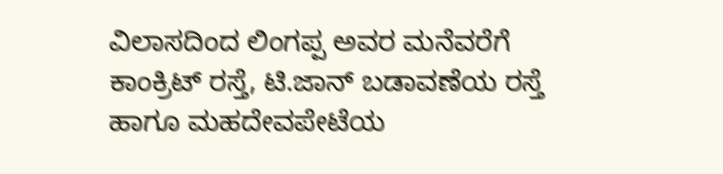ವಿಲಾಸದಿಂದ ಲಿಂಗಪ್ಪ ಅವರ ಮನೆವರೆಗೆ ಕಾಂಕ್ರಿಟ್ ರಸ್ತೆ, ಟಿ.ಜಾನ್ ಬಡಾವಣೆಯ ರಸ್ತೆ ಹಾಗೂ ಮಹದೇವಪೇಟೆಯ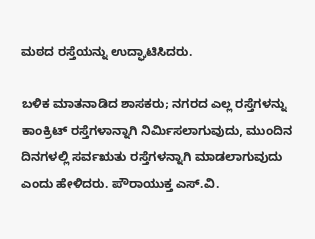ಮಠದ ರಸ್ತೆಯನ್ನು ಉದ್ಘಾಟಿಸಿದರು.

ಬಳಿಕ ಮಾತನಾಡಿದ ಶಾಸಕರು; ನಗರದ ಎಲ್ಲ ರಸ್ತೆಗಳನ್ನು ಕಾಂಕ್ರಿಟ್ ರಸ್ತೆಗಳಾನ್ನಾಗಿ ನಿರ್ಮಿಸಲಾಗುವುದು, ಮುಂದಿನ ದಿನಗಳಲ್ಲಿ ಸರ್ವಋತು ರಸ್ತೆಗಳನ್ನಾಗಿ ಮಾಡಲಾಗುವುದು ಎಂದು ಹೇಳಿದರು. ಪೌರಾಯುಕ್ತ ಎಸ್.ವಿ.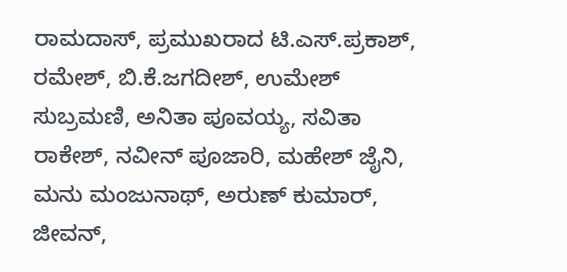ರಾಮದಾಸ್, ಪ್ರಮುಖರಾದ ಟಿ.ಎಸ್.ಪ್ರಕಾಶ್, ರಮೇಶ್, ಬಿ.ಕೆ.ಜಗದೀಶ್, ಉಮೇಶ್ ಸುಬ್ರಮಣಿ, ಅನಿತಾ ಪೂವಯ್ಯ, ಸವಿತಾ ರಾಕೇಶ್, ನವೀನ್ ಪೂಜಾರಿ, ಮಹೇಶ್ ಜೈನಿ, ಮನು ಮಂಜುನಾಥ್, ಅರುಣ್ ಕುಮಾರ್, ಜೀವನ್,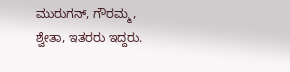ಮುರುಗನ್, ಗೌರಮ್ಮ, ಶ್ವೇತಾ, ಇತರರು ಇದ್ದರು.